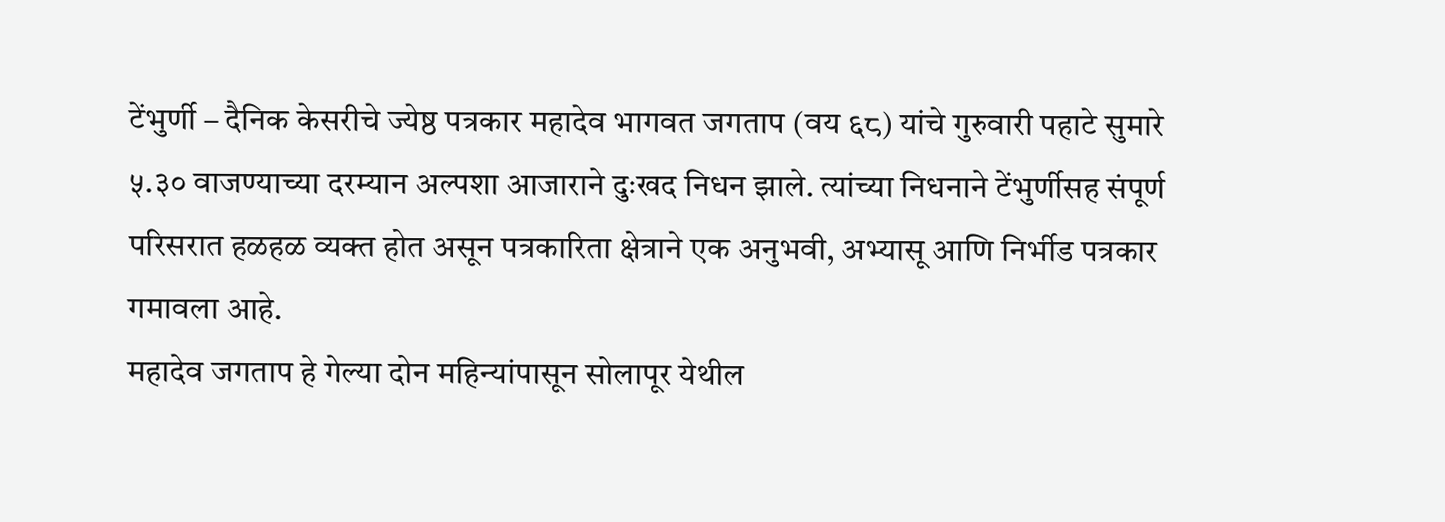टेंभुर्णी – दैनिक केसरीचे ज्येष्ठ पत्रकार महादेव भागवत जगताप (वय ६८) यांचे गुरुवारी पहाटे सुमारे ५.३० वाजण्याच्या दरम्यान अल्पशा आजाराने दुःखद निधन झाले. त्यांच्या निधनाने टेंभुर्णीसह संपूर्ण परिसरात हळहळ व्यक्त होत असून पत्रकारिता क्षेत्राने एक अनुभवी, अभ्यासू आणि निर्भीड पत्रकार गमावला आहे.
महादेव जगताप हे गेल्या दोन महिन्यांपासून सोलापूर येथील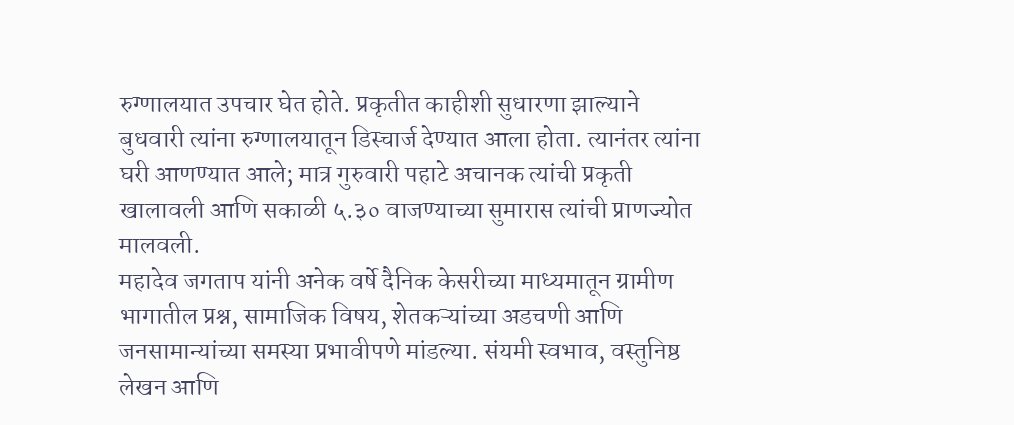रुग्णालयात उपचार घेत होते. प्रकृतीत काहीशी सुधारणा झाल्याने बुधवारी त्यांना रुग्णालयातून डिस्चार्ज देण्यात आला होता. त्यानंतर त्यांना घरी आणण्यात आले; मात्र गुरुवारी पहाटे अचानक त्यांची प्रकृती खालावली आणि सकाळी ५.३० वाजण्याच्या सुमारास त्यांची प्राणज्योत मालवली.
महादेव जगताप यांनी अनेक वर्षे दैनिक केसरीच्या माध्यमातून ग्रामीण भागातील प्रश्न, सामाजिक विषय, शेतकऱ्यांच्या अडचणी आणि जनसामान्यांच्या समस्या प्रभावीपणे मांडल्या. संयमी स्वभाव, वस्तुनिष्ठ लेखन आणि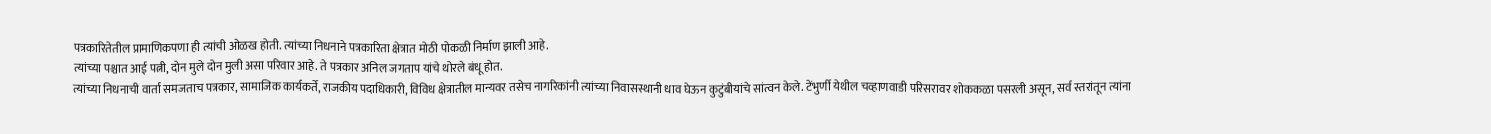पत्रकारितेतील प्रामाणिकपणा ही त्यांची ओळख होती. त्यांच्या निधनाने पत्रकारिता क्षेत्रात मोठी पोकळी निर्माण झाली आहे.
त्यांच्या पश्चात आई पत्नी, दोन मुले दोन मुली असा परिवार आहे. ते पत्रकार अनिल जगताप यांचे थोरले बंधू होत.
त्यांच्या निधनाची वार्ता समजताच पत्रकार, सामाजिक कार्यकर्ते, राजकीय पदाधिकारी, विविध क्षेत्रातील मान्यवर तसेच नागरिकांनी त्यांच्या निवासस्थानी धाव घेऊन कुटुंबीयांचे सांत्वन केले. टेंभुर्णी येथील चव्हाणवाडी परिसरावर शोककळा पसरली असून, सर्व स्तरांतून त्यांना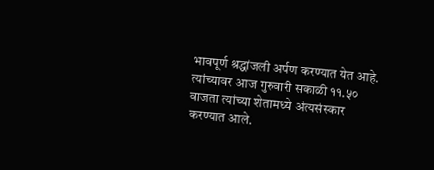भावपूर्ण श्रद्धांजली अर्पण करण्यात येत आहे.
त्यांच्यावर आज गुरुवारी सकाळी ११.५० वाजता त्यांच्या शेतामध्ये अंत्यसंस्कार करण्यात आले.